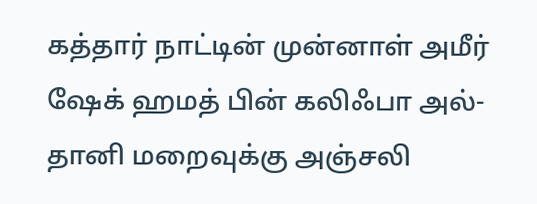கத்தார் நாட்டின் முன்னாள் அமீர் ஷேக் ஹமத் பின் கலிஃபா அல்-தானி மறைவுக்கு அஞ்சலி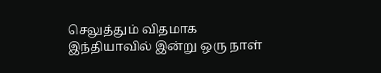செலுத்தும் விதமாக இந்தியாவில் இன்று ஒரு நாள்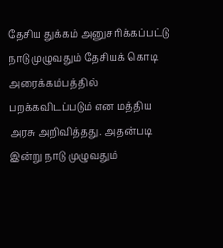தேசிய துக்கம் அனுசரிக்கப்பட்டு நாடு முழுவதும் தேசியக் கொடி அரைக்கம்பத்தில் பறக்கவிடப்படும் என மத்திய அரசு அறிவித்தது. அதன்படி இன்று நாடு முழுவதும்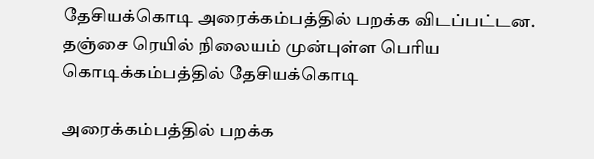தேசியக்கொடி அரைக்கம்பத்தில் பறக்க விடப்பட்டன.
தஞ்சை ரெயில் நிலையம் முன்புள்ள பெரிய கொடிக்கம்பத்தில் தேசியக்கொடி

அரைக்கம்பத்தில் பறக்க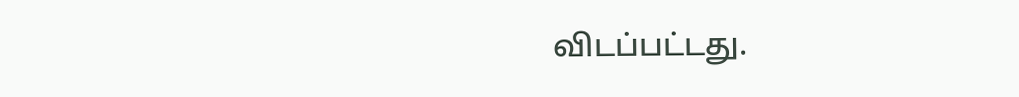விடப்பட்டது.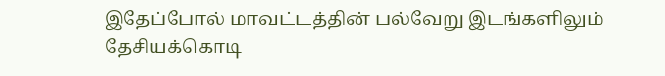இதேப்போல் மாவட்டத்தின் பல்வேறு இடங்களிலும் தேசியக்கொடி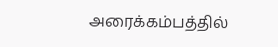அரைக்கம்பத்தில்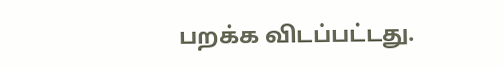பறக்க விடப்பட்டது.